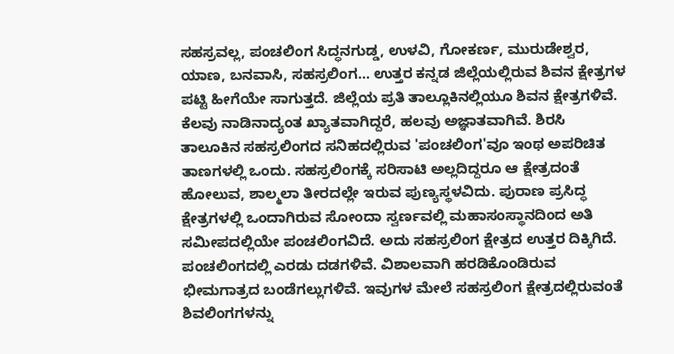ಸಹಸ್ರವಲ್ಲ, ಪಂಚಲಿಂಗ ಸಿದ್ಧನಗುಡ್ಡ, ಉಳವಿ, ಗೋಕರ್ಣ, ಮುರುಡೇಶ್ವರ, ಯಾಣ, ಬನವಾಸಿ, ಸಹಸ್ರಲಿಂಗ... ಉತ್ತರ ಕನ್ನಡ ಜಿಲ್ಲೆಯಲ್ಲಿರುವ ಶಿವನ ಕ್ಷೇತ್ರಗಳ ಪಟ್ಟಿ ಹೀಗೆಯೇ ಸಾಗುತ್ತದೆ. ಜಿಲ್ಲೆಯ ಪ್ರತಿ ತಾಲ್ಲೂಕಿನಲ್ಲಿಯೂ ಶಿವನ ಕ್ಷೇತ್ರಗಳಿವೆ. ಕೆಲವು ನಾಡಿನಾದ್ಯಂತ ಖ್ಯಾತವಾಗಿದ್ದರೆ, ಹಲವು ಅಜ್ಞಾತವಾಗಿವೆ. ಶಿರಸಿ ತಾಲೂಕಿನ ಸಹಸ್ರಲಿಂಗದ ಸನಿಹದಲ್ಲಿರುವ 'ಪಂಚಲಿಂಗ'ವೂ ಇಂಥ ಅಪರಿಚಿತ ತಾಣಗಳಲ್ಲಿ ಒಂದು. ಸಹಸ್ರಲಿಂಗಕ್ಕೆ ಸರಿಸಾಟಿ ಅಲ್ಲದಿದ್ದರೂ ಆ ಕ್ಷೇತ್ರದಂತೆ ಹೋಲುವ, ಶಾಲ್ಮಲಾ ತೀರದಲ್ಲೇ ಇರುವ ಪುಣ್ಯಸ್ಥಳವಿದು. ಪುರಾಣ ಪ್ರಸಿದ್ಧ ಕ್ಷೇತ್ರಗಳಲ್ಲಿ ಒಂದಾಗಿರುವ ಸೋಂದಾ ಸ್ವರ್ಣವಲ್ಲಿ ಮಹಾಸಂಸ್ಥಾನದಿಂದ ಅತಿ ಸಮೀಪದಲ್ಲಿಯೇ ಪಂಚಲಿಂಗವಿದೆ. ಅದು ಸಹಸ್ರಲಿಂಗ ಕ್ಷೇತ್ರದ ಉತ್ತರ ದಿಕ್ಕಿಗಿದೆ. ಪಂಚಲಿಂಗದಲ್ಲಿ ಎರಡು ದಡಗಳಿವೆ. ವಿಶಾಲವಾಗಿ ಹರಡಿಕೊಂಡಿರುವ ಭೀಮಗಾತ್ರದ ಬಂಡೆಗಲ್ಲುಗಳಿವೆ. ಇವುಗಳ ಮೇಲೆ ಸಹಸ್ರಲಿಂಗ ಕ್ಷೇತ್ರದಲ್ಲಿರುವಂತೆ ಶಿವಲಿಂಗಗಳನ್ನು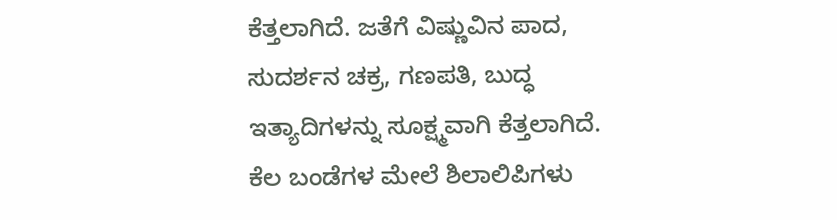ಕೆತ್ತಲಾಗಿದೆ. ಜತೆಗೆ ವಿಷ್ಣುವಿನ ಪಾದ, ಸುದರ್ಶನ ಚಕ್ರ, ಗಣಪತಿ, ಬುದ್ಧ ಇತ್ಯಾದಿಗಳನ್ನು ಸೂಕ್ಷ್ಮವಾಗಿ ಕೆತ್ತಲಾಗಿದೆ. ಕೆಲ ಬಂಡೆಗಳ ಮೇಲೆ ಶಿಲಾಲಿಪಿಗಳು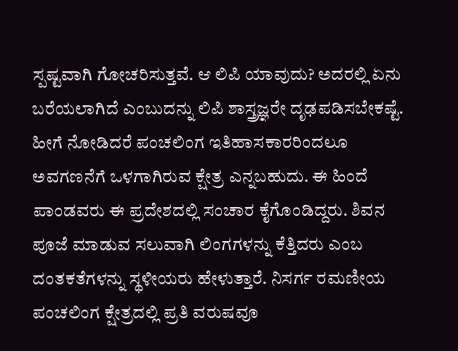ಸ್ಪಷ್ಟವಾಗಿ ಗೋಚರಿಸುತ್ತವೆ. ಆ ಲಿಪಿ ಯಾವುದು? ಅದರಲ್ಲಿ ಏನು ಬರೆಯಲಾಗಿದೆ ಎಂಬುದನ್ನು ಲಿಪಿ ಶಾಸ್ತ್ರಜ್ಞರೇ ದೃಢಪಡಿಸಬೇಕಷ್ಟೆ. ಹೀಗೆ ನೋಡಿದರೆ ಪಂಚಲಿಂಗ ಇತಿಹಾಸಕಾರರಿಂದಲೂ ಅವಗಣನೆಗೆ ಒಳಗಾಗಿರುವ ಕ್ಷೇತ್ರ ಎನ್ನಬಹುದು. ಈ ಹಿಂದೆ ಪಾಂಡವರು ಈ ಪ್ರದೇಶದಲ್ಲಿ ಸಂಚಾರ ಕೈಗೊಂಡಿದ್ದರು. ಶಿವನ ಪೂಜೆ ಮಾಡುವ ಸಲುವಾಗಿ ಲಿಂಗಗಳನ್ನು ಕೆತ್ತಿದರು ಎಂಬ ದಂತಕತೆಗಳನ್ನು ಸ್ಥಳೀಯರು ಹೇಳುತ್ತಾರೆ. ನಿಸರ್ಗ ರಮಣೀಯ ಪಂಚಲಿಂಗ ಕ್ಷೇತ್ರದಲ್ಲಿ ಪ್ರತಿ ವರುಷವೂ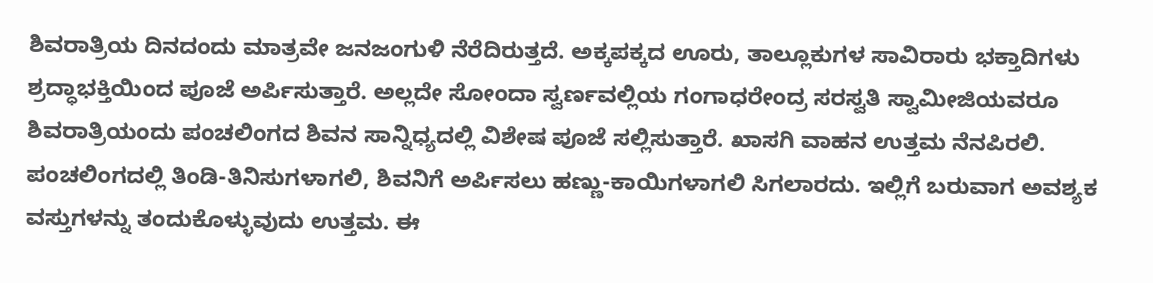ಶಿವರಾತ್ರಿಯ ದಿನದಂದು ಮಾತ್ರವೇ ಜನಜಂಗುಳಿ ನೆರೆದಿರುತ್ತದೆ. ಅಕ್ಕಪಕ್ಕದ ಊರು, ತಾಲ್ಲೂಕುಗಳ ಸಾವಿರಾರು ಭಕ್ತಾದಿಗಳು ಶ್ರದ್ಧಾಭಕ್ತಿಯಿಂದ ಪೂಜೆ ಅರ್ಪಿಸುತ್ತಾರೆ. ಅಲ್ಲದೇ ಸೋಂದಾ ಸ್ವರ್ಣವಲ್ಲಿಯ ಗಂಗಾಧರೇಂದ್ರ ಸರಸ್ವತಿ ಸ್ವಾಮೀಜಿಯವರೂ ಶಿವರಾತ್ರಿಯಂದು ಪಂಚಲಿಂಗದ ಶಿವನ ಸಾನ್ನಿಧ್ಯದಲ್ಲಿ ವಿಶೇಷ ಪೂಜೆ ಸಲ್ಲಿಸುತ್ತಾರೆ. ಖಾಸಗಿ ವಾಹನ ಉತ್ತಮ ನೆನಪಿರಲಿ. ಪಂಚಲಿಂಗದಲ್ಲಿ ತಿಂಡಿ-ತಿನಿಸುಗಳಾಗಲಿ, ಶಿವನಿಗೆ ಅರ್ಪಿಸಲು ಹಣ್ಣು-ಕಾಯಿಗಳಾಗಲಿ ಸಿಗಲಾರದು. ಇಲ್ಲಿಗೆ ಬರುವಾಗ ಅವಶ್ಯಕ ವಸ್ತುಗಳನ್ನು ತಂದುಕೊಳ್ಳುವುದು ಉತ್ತಮ. ಈ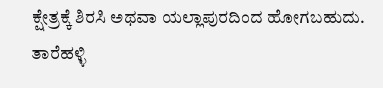ಕ್ಷೇತ್ರಕ್ಕೆ ಶಿರಸಿ ಅಥವಾ ಯಲ್ಲಾಪುರದಿಂದ ಹೋಗಬಹುದು. ತಾರೆಹಳ್ಳಿ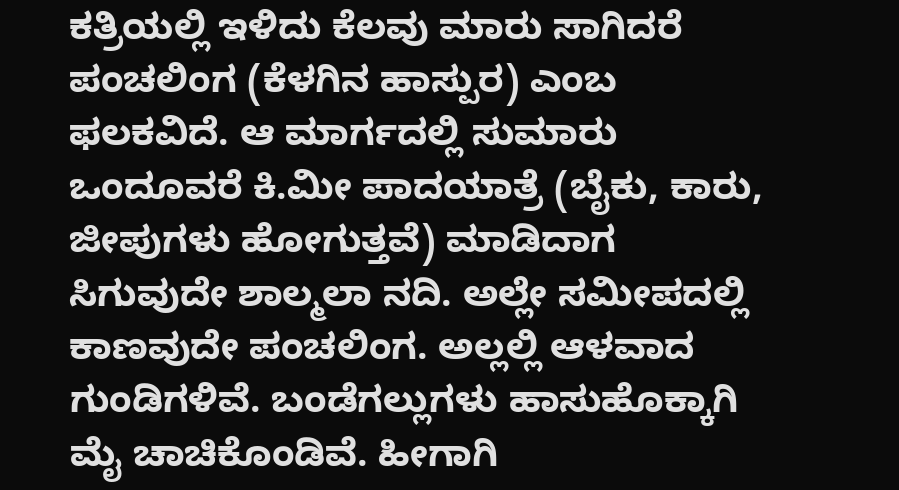ಕತ್ರಿಯಲ್ಲಿ ಇಳಿದು ಕೆಲವು ಮಾರು ಸಾಗಿದರೆ ಪಂಚಲಿಂಗ (ಕೆಳಗಿನ ಹಾಸ್ಪುರ) ಎಂಬ ಫಲಕವಿದೆ. ಆ ಮಾರ್ಗದಲ್ಲಿ ಸುಮಾರು ಒಂದೂವರೆ ಕಿ.ಮೀ ಪಾದಯಾತ್ರೆ (ಬೈಕು, ಕಾರು, ಜೀಪುಗಳು ಹೋಗುತ್ತವೆ) ಮಾಡಿದಾಗ ಸಿಗುವುದೇ ಶಾಲ್ಮಲಾ ನದಿ. ಅಲ್ಲೇ ಸಮೀಪದಲ್ಲಿ ಕಾಣವುದೇ ಪಂಚಲಿಂಗ. ಅಲ್ಲಲ್ಲಿ ಆಳವಾದ ಗುಂಡಿಗಳಿವೆ. ಬಂಡೆಗಲ್ಲುಗಳು ಹಾಸುಹೊಕ್ಕಾಗಿ ಮೈ ಚಾಚಿಕೊಂಡಿವೆ. ಹೀಗಾಗಿ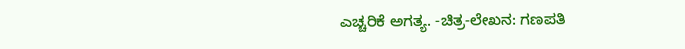ಎಚ್ಚರಿಕೆ ಅಗತ್ಯ. -ಚಿತ್ರ-ಲೇಖನ: ಗಣಪತಿ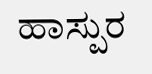ಹಾಸ್ಪುರ